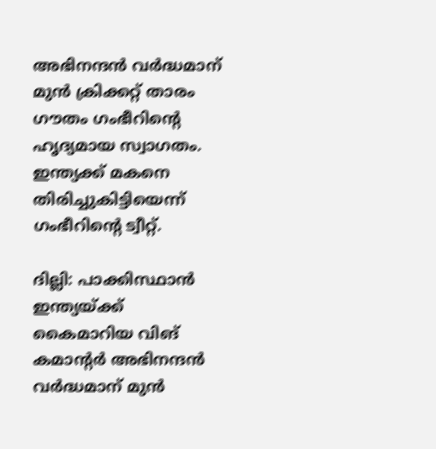അഭിനന്ദന്‍ വര്‍ദ്ധമാന് മുന്‍ ക്രിക്കറ്റ് താരം ഗൗതം ഗംഭീറിന്‍റെ ഹൃദ്യമായ സ്വാഗതം. ഇന്ത്യക്ക് മകനെ തിരിച്ചുകിട്ടിയെന്ന് ഗംഭീറിന്‍റെ ട്വീറ്റ്.

ദില്ലി: പാക്കിസ്ഥാന്‍ ഇന്ത്യയ്ക്ക് കൈമാറിയ വിങ് കമാന്‍റര്‍ അഭിനന്ദന്‍ വര്‍ദ്ധമാന് മുന്‍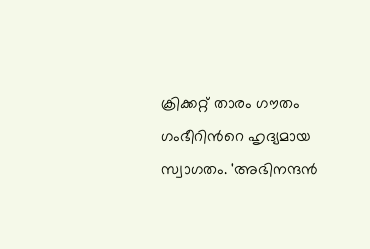ക്രിക്കറ്റ് താരം ഗൗതം ഗംഭീറിന്‍റെ ഹൃദ്യമായ സ്വാഗതം. 'അഭിനന്ദന്‍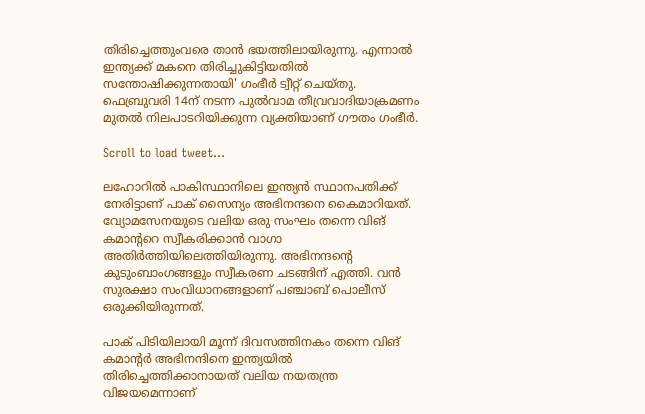തിരിച്ചെത്തുംവരെ താന്‍ ഭയത്തിലായിരുന്നു. എന്നാല്‍ ഇന്ത്യക്ക് മകനെ തിരിച്ചുകിട്ടിയതില്‍ സന്തോഷിക്കുന്നതായി' ഗംഭീര്‍ ട്വീറ്റ് ചെയ്തു. ഫെബ്രുവരി 14ന് നടന്ന പുല്‍വാമ തീവ്രവാദിയാക്രമണം മുതല്‍ നിലപാടറിയിക്കുന്ന വ്യക്തിയാണ് ഗൗതം ഗംഭീര്‍.

Scroll to load tweet…

ലഹോറില്‍ പാകിസ്ഥാനിലെ ഇന്ത്യന്‍ സ്ഥാനപതിക്ക് നേരിട്ടാണ് പാക് സൈന്യം അഭിനന്ദനെ കൈമാറിയത്. വ്യോമസേനയുടെ വലിയ ഒരു സംഘം തന്നെ വിങ് കമാന്‍ററെ സ്വീകരിക്കാന്‍ വാഗാ അതിര്‍ത്തിയിലെത്തിയിരുന്നു. അഭിനന്ദന്‍റെ കുടുംബാംഗങ്ങളും സ്വീകരണ ചടങ്ങിന് എത്തി. വന്‍ സുരക്ഷാ സംവിധാനങ്ങളാണ് പഞ്ചാബ് പൊലീസ് ഒരുക്കിയിരുന്നത്.

പാക് പിടിയിലായി മൂന്ന് ദിവസത്തിനകം തന്നെ വിങ് കമാന്‍റര്‍ അഭിനന്ദിനെ ഇന്ത്യയില്‍ തിരിച്ചെത്തിക്കാനായത് വലിയ നയതന്ത്ര വിജയമെന്നാണ്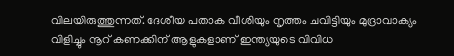വിലയിരുത്തുന്നത്. ദേശീയ പതാക വീശിയും നൃത്തം ചവിട്ടിയും മുദ്രാവാക്യം വിളിച്ചും നൂറ് കണക്കിന് ആളുകളാണ് ഇന്ത്യയുടെ വിവിധ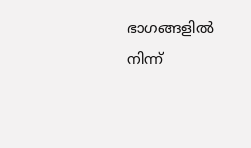ഭാഗങ്ങളില്‍ നിന്ന്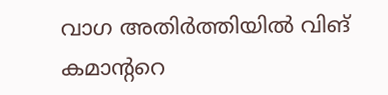വാഗ അതിര്‍ത്തിയില്‍ വിങ് കമാന്‍ററെ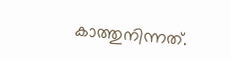കാത്തുനിന്നത്.